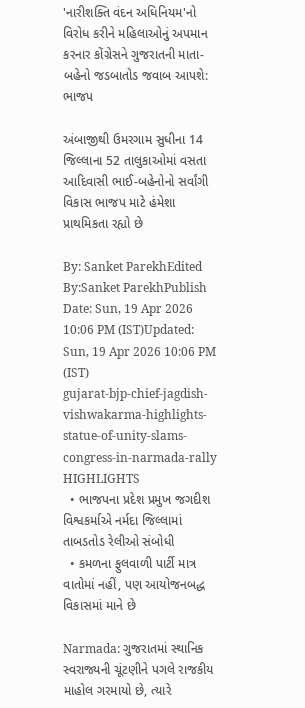'નારીશક્તિ વંદન અધિનિયમ'નો વિરોધ કરીને મહિલાઓનું અપમાન કરનાર કોંગ્રેસને ગુજરાતની માતા-બહેનો જડબાતોડ જવાબ આપશે: ભાજપ

અંબાજીથી ઉમરગામ સુધીના 14 જિલ્લાના 52 તાલુકાઓમાં વસતા આદિવાસી ભાઈ-બહેનોનો સર્વાંગી વિકાસ ભાજપ માટે હંમેશા પ્રાથમિકતા રહ્યો છે

By: Sanket ParekhEdited By:Sanket ParekhPublish Date: Sun, 19 Apr 2026 10:06 PM (IST)Updated: Sun, 19 Apr 2026 10:06 PM (IST)
gujarat-bjp-chief-jagdish-vishwakarma-highlights-statue-of-unity-slams-congress-in-narmada-rally
HIGHLIGHTS
  • ભાજપના પ્રદેશ પ્રમુખ જગદીશ વિશ્વકર્માએ નર્મદા જિલ્લામાં તાબડતોડ રેલીઓ સંબોધી
  • કમળના ફુલવાળી પાર્ટી માત્ર વાતોમાં નહીં, પણ આયોજનબદ્ધ વિકાસમાં માને છે

Narmada: ગુજરાતમાં સ્થાનિક સ્વરાજ્યની ચૂંટણીને પગલે રાજકીય માહોલ ગરમાયો છે, ત્યારે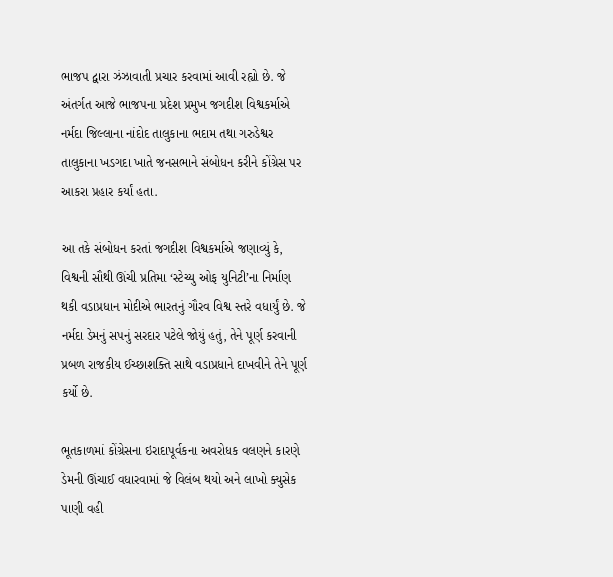ભાજપ દ્વારા ઝંઝાવાતી પ્રચાર કરવામાં આવી રહ્યો છે. જે અંતર્ગત આજે ભાજપના પ્રદેશ પ્રમુખ જગદીશ વિશ્વકર્માએ નર્મદા જિલ્લાના નાંદોદ તાલુકાના ભદામ તથા ગરુડેશ્વર તાલુકાના ખડગદા ખાતે જનસભાને સંબોધન કરીને કોંગ્રેસ પર આકરા પ્રહાર કર્યાં હતા.

આ તકે સંબોધન કરતાં જગદીશ વિશ્વકર્માએ જણાવ્યું કે, વિશ્વની સૌથી ઊંચી પ્રતિમા ‘સ્ટેચ્યુ ઓફ યુનિટી’ના નિર્માણ થકી વડાપ્રધાન મોદીએ ભારતનું ગૌરવ વિશ્વ સ્તરે વધાર્યું છે. જે નર્મદા ડેમનું સપનું સરદાર પટેલે જોયું હતું, તેને પૂર્ણ કરવાની પ્રબળ રાજકીય ઈચ્છાશક્તિ સાથે વડાપ્રધાને દાખવીને તેને પૂર્ણ કર્યો છે.

ભૂતકાળમાં કોંગ્રેસના ઇરાદાપૂર્વકના અવરોધક વલણને કારણે ડેમની ઊંચાઈ વધારવામાં જે વિલંબ થયો અને લાખો ક્યુસેક પાણી વહી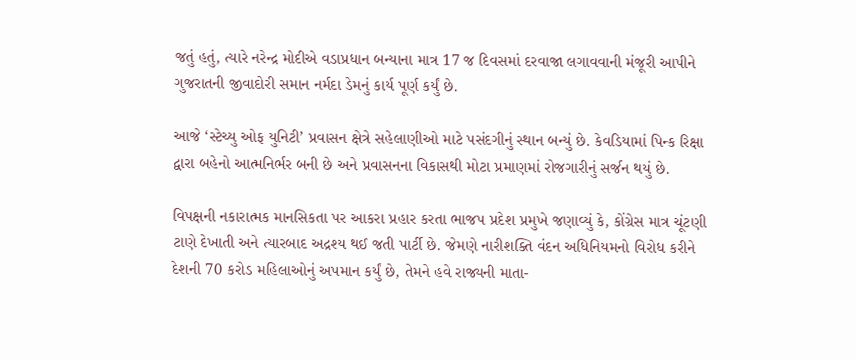જતું હતું, ત્યારે નરેન્દ્ર મોદીએ વડાપ્રધાન બન્યાના માત્ર 17 જ દિવસમાં દરવાજા લગાવવાની મંજૂરી આપીને ગુજરાતની જીવાદોરી સમાન નર્મદા ડેમનું કાર્ય પૂર્ણ કર્યું છે.

આજે ‘સ્ટેચ્યુ ઓફ યુનિટી’ પ્રવાસન ક્ષેત્રે સહેલાણીઓ માટે પસંદગીનું સ્થાન બન્યું છે. કેવડિયામાં પિન્ક રિક્ષા દ્વારા બહેનો આત્મનિર્ભર બની છે અને પ્રવાસનના વિકાસથી મોટા પ્રમાણમાં રોજગારીનું સર્જન થયું છે.

વિપક્ષની નકારાત્મક માનસિકતા પર આકરા પ્રહાર કરતા ભાજપ પ્રદેશ પ્રમુખે જણાવ્યું કે, કોંગ્રેસ માત્ર ચૂંટણી ટાણે દેખાતી અને ત્યારબાદ અદ્રશ્ય થઈ જતી પાર્ટી છે. જેમણે નારીશક્તિ વંદન અધિનિયમનો વિરોધ કરીને દેશની 70 કરોડ મહિલાઓનું અપમાન કર્યું છે, તેમને હવે રાજ્યની માતા-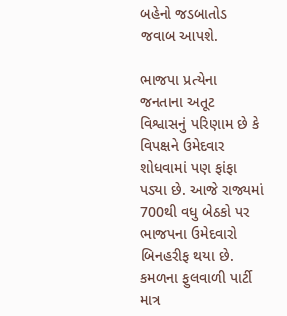બહેનો જડબાતોડ જવાબ આપશે.

ભાજપા પ્રત્યેના જનતાના અતૂટ વિશ્વાસનું પરિણામ છે કે વિપક્ષને ઉમેદવાર શોધવામાં પણ ફાંફા પડ્યા છે. આજે રાજ્યમાં 700થી વધુ બેઠકો પર ભાજપના ઉમેદવારો બિનહરીફ થયા છે. કમળના ફુલવાળી પાર્ટી માત્ર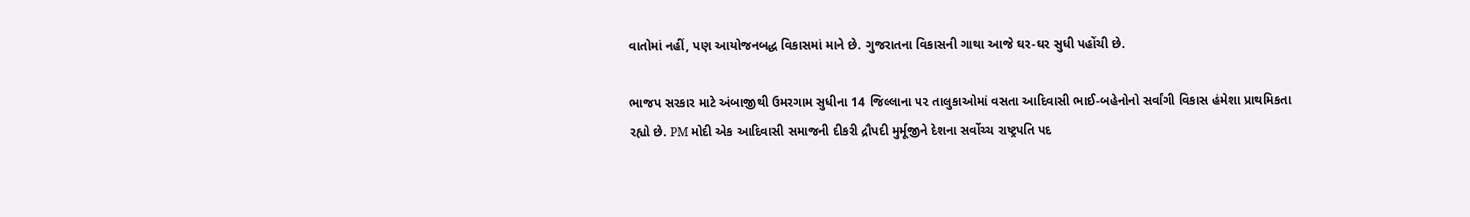વાતોમાં નહીં, પણ આયોજનબદ્ધ વિકાસમાં માને છે. ગુજરાતના વિકાસની ગાથા આજે ઘર-ઘર સુધી પહોંચી છે.

ભાજપ સરકાર માટે અંબાજીથી ઉમરગામ સુધીના 14 જિલ્લાના ૫૨ તાલુકાઓમાં વસતા આદિવાસી ભાઈ-બહેનોનો સર્વાંગી વિકાસ હંમેશા પ્રાથમિકતા રહ્યો છે. PM મોદી એક આદિવાસી સમાજની દીકરી દ્રૌપદી મુર્મૂજીને દેશના સર્વોચ્ચ રાષ્ટ્રપતિ પદ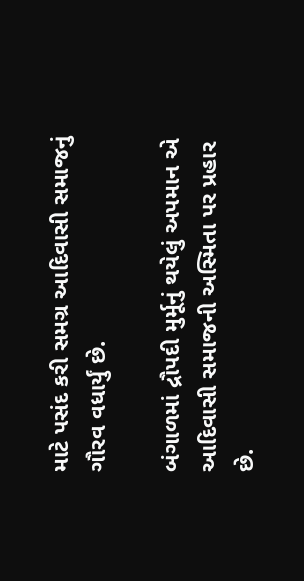માટે પસંદ કરી સમગ્ર આદિવાસી સમાજનું ગૌરવ વધાર્યું છે.

બંગાળમાં દ્રૌપદી મુર્મૂનું થયેલું અપમાન એ આદિવાસી સમાજની અસ્મિતા પર પ્રહાર છે.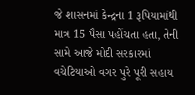જે શાસનમાં કેન્દ્રના 1 રૂપિયામાંથી માત્ર 15 પૈસા પહોંચતા હતા, તેની સામે આજે મોદી સરકારમાં વચેટિયાઓ વગર પુરે પૂરી સહાય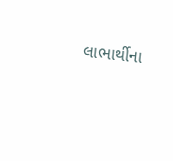લાભાર્થીના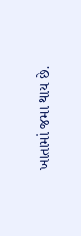ખાતામાં જમા થાય છે.